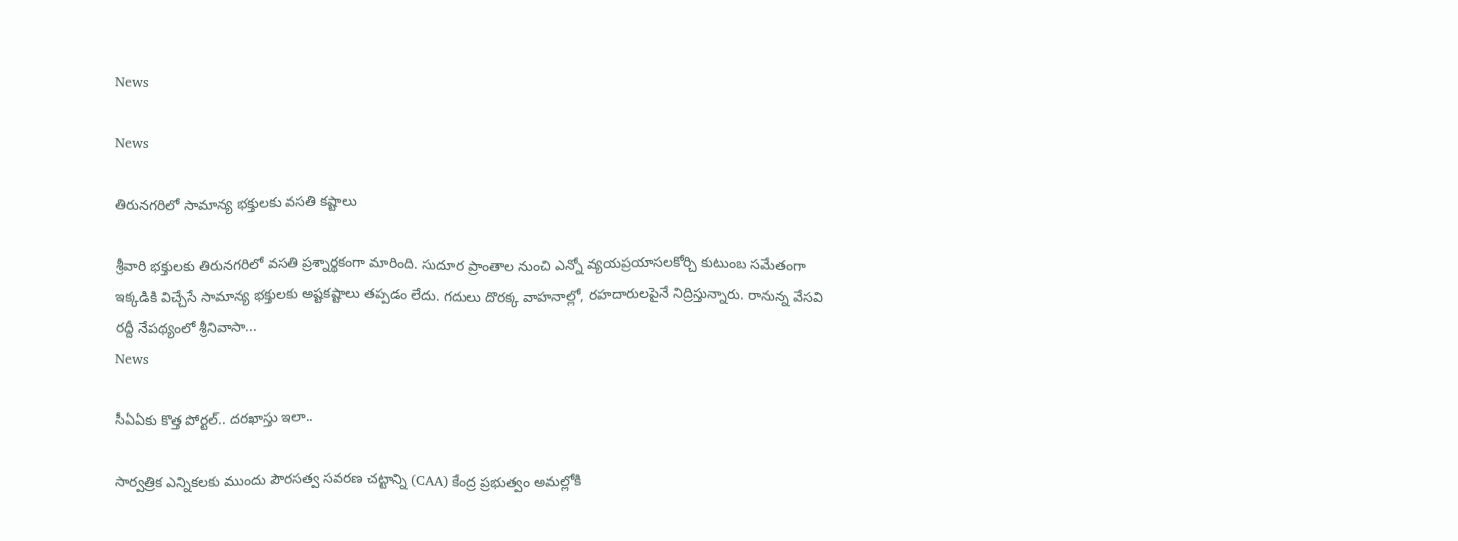News

News

తిరునగరిలో సామాన్య భక్తులకు వసతి కష్టాలు

శ్రీవారి భక్తులకు తిరునగరిలో వసతి ప్రశ్నార్థకంగా మారింది. సుదూర ప్రాంతాల నుంచి ఎన్నో వ్యయప్రయాసలకోర్చి కుటుంబ సమేతంగా ఇక్కడికి విచ్చేసే సామాన్య భక్తులకు అష్టకష్టాలు తప్పడం లేదు. గదులు దొరక్క వాహనాల్లో, రహదారులపైనే నిద్రిస్తున్నారు. రానున్న వేసవి రద్దీ నేపథ్యంలో శ్రీనివాసా...
News

సీఏఏకు కొత్త పోర్టల్‌.. దరఖాస్తు ఇలా..

సార్వత్రిక ఎన్నికలకు ముందు పౌరసత్వ సవరణ చట్టాన్ని (CAA) కేంద్ర ప్రభుత్వం అమల్లోకి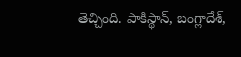తెచ్చింది. పాకిస్థాన్‌, బంగ్లాదేశ్‌,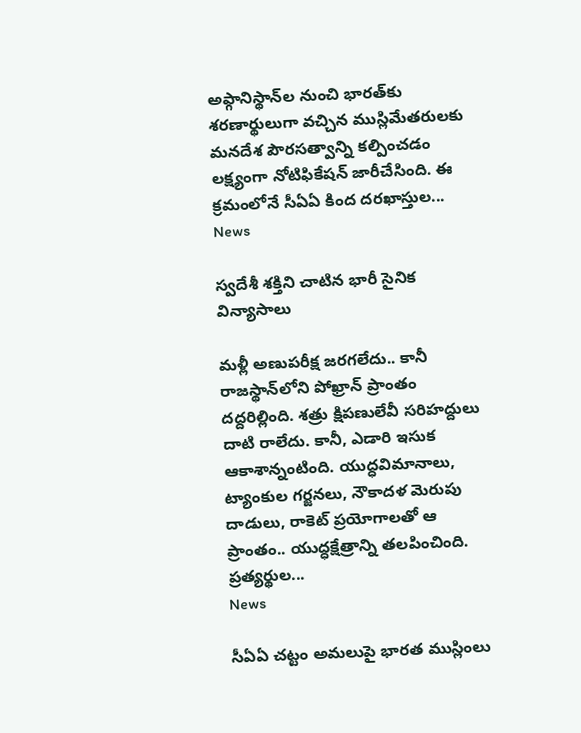అఫ్గానిస్థాన్‌ల నుంచి భారత్‌కు శరణార్థులుగా వచ్చిన ముస్లిమేతరులకు మనదేశ పౌరసత్వాన్ని కల్పించడం లక్ష్యంగా నోటిఫికేషన్‌ జారీచేసింది. ఈ క్రమంలోనే సీఏఏ కింద దరఖాస్తుల...
News

స్వదేశీ శక్తిని చాటిన భారీ సైనిక విన్యాసాలు

మళ్లీ అణుపరీక్ష జరగలేదు.. కానీ రాజస్థాన్‌లోని పోఖ్రాన్‌ ప్రాంతం దద్దరిల్లింది. శత్రు క్షిపణులేవీ సరిహద్దులు దాటి రాలేదు. కానీ, ఎడారి ఇసుక ఆకాశాన్నంటింది. యుద్ధవిమానాలు, ట్యాంకుల గర్జనలు, నౌకాదళ మెరుపు దాడులు, రాకెట్‌ ప్రయోగాలతో ఆ ప్రాంతం.. యుద్ధక్షేత్రాన్ని తలపించింది. ప్రత్యర్థుల...
News

సీఏఏ చట్టం అమలుపై భారత ముస్లింలు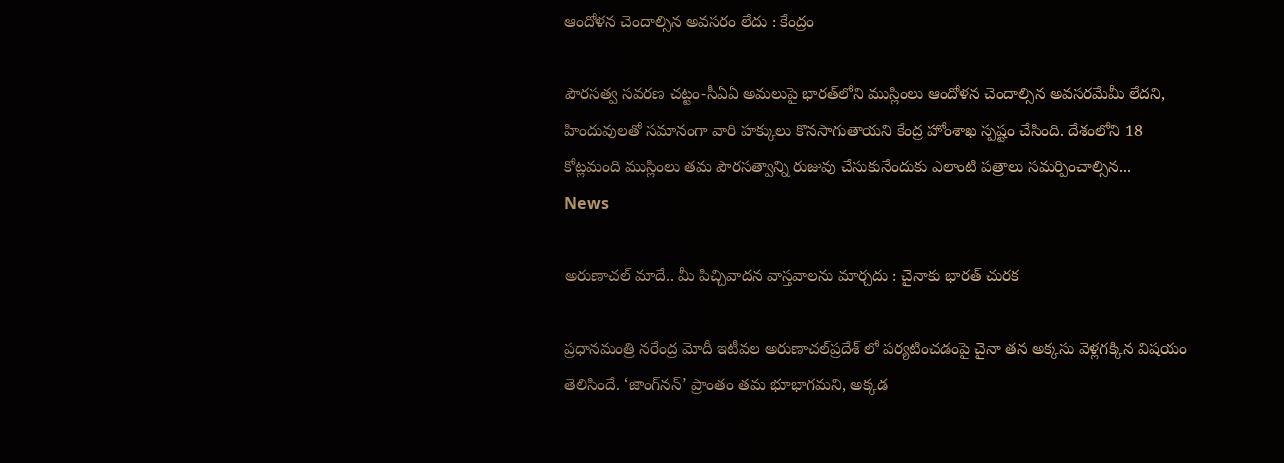ఆందోళన చెందాల్సిన అవసరం లేదు : కేంద్రం

పౌరసత్వ సవరణ చట్టం-సీఏఏ అమలుపై భారత్‌లోని ముస్లింలు ఆందోళన చెందాల్సిన అవసరమేమీ లేదని, హిందువులతో సమానంగా వారి హక్కులు కొనసాగుతాయని కేంద్ర హోంశాఖ స్పష్టం చేసింది. దేశంలోని 18 కోట్లమంది ముస్లింలు తమ పౌరసత్వాన్ని రుజువు చేసుకునేందుకు ఎలాంటి పత్రాలు సమర్పించాల్సిన...
News

అరుణాచల్‌ మాదే.. మీ పిచ్చివాదన వాస్తవాలను మార్చదు : చైనాకు భారత్‌ చురక

ప్రధానమంత్రి నరేంద్ర మోదీ ఇటీవల అరుణాచల్‌ప్రదేశ్‌ లో పర్యటించడంపై చైనా తన అక్కసు వెళ్లగక్కిన విషయం తెలిసిందే. ‘జాంగ్‌నన్‌’ ప్రాంతం తమ భూభాగమని, అక్కడ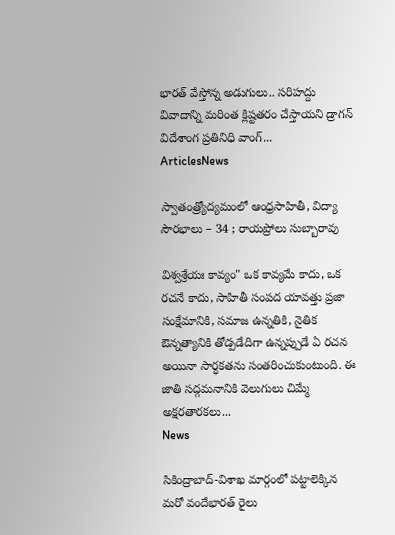భారత్‌ వేస్తోన్న అడుగులు.. సరిహద్దు వివాదాన్ని మరింత క్లిష్టతరం చేస్తాయని డ్రాగన్‌ విదేశాంగ ప్రతినిధి వాంగ్‌...
ArticlesNews

స్వాతంత్ర్యోద్యమంలో ఆంధ్రసాహితీ, విద్యా సౌరభాలు – 34 ; రాయప్రోలు సుబ్బారావు

విశ్వశ్రేయః కావ్యం" ఒక కావ్యమే కాదు, ఒక రచనే కాదు, సాహితీ సంపద యావత్తు ప్రజా సంక్షేమానికి, సమాజ ఉన్నతికి, నైతిక ఔన్నత్యానికి తోడ్పడేదిగా ఉన్నప్పుడే ఏ రచన అయినా సార్ధకతను సంతరించుకుంటుంది. ఈ జాతి సద్గమనానికి వెలుగులు చిమ్మే అక్షరతారకలు...
News

సికింద్రాబాద్‌-విశాఖ మార్గంలో పట్టాలెక్కిన మరో వందేభారత్‌ రైలు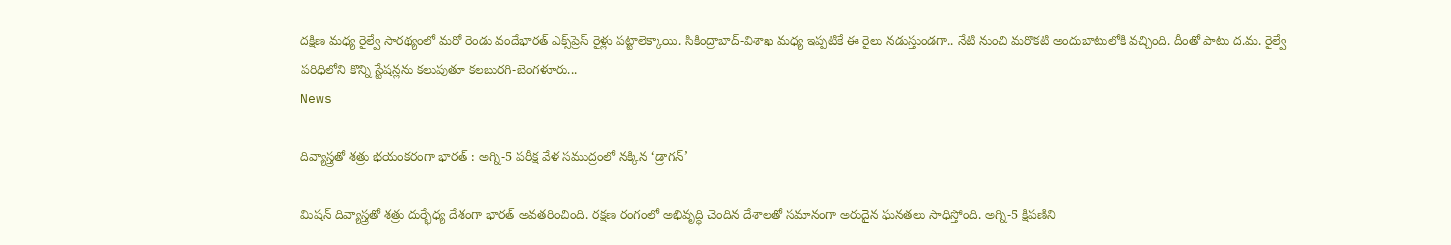దక్షిణ మధ్య రైల్వే సారథ్యంలో మరో రెండు వందేభారత్‌ ఎక్స్‌ప్రెస్‌ రైళ్లు పట్టాలెక్కాయి. సికింద్రాబాద్‌-విశాఖ మధ్య ఇప్పటికే ఈ రైలు నడుస్తుండగా.. నేటి నుంచి మరొకటి అందుబాటులోకి వచ్చింది. దీంతో పాటు ద.మ. రైల్వే పరిధిలోని కొన్ని స్టేషన్లను కలుపుతూ కలబురగి-బెంగళూరు...
News

దివ్యాస్త్రతో శత్రు భయంకరంగా భారత్ : అగ్ని-5 పరీక్ష వేళ సముద్రంలో నక్కిన ‘డ్రాగన్’

మిషన్ దివ్యాస్త్రతో శత్రు దుర్భేధ్య దేశంగా భారత్ అవతరించింది. రక్షణ రంగంలో అభివృద్ధి చెందిన దేశాలతో సమానంగా అరుదైన ఘనతలు సాధిస్తోంది. అగ్ని-5 క్షిపణిని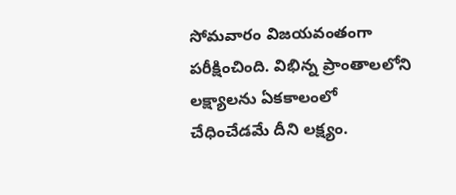సోమవారం విజయవంతంగా పరీక్షించింది. విభిన్న ప్రాంతాలలోని లక్ష్యాలను ఏకకాలంలో చేధించేడమే దీని లక్ష్యం.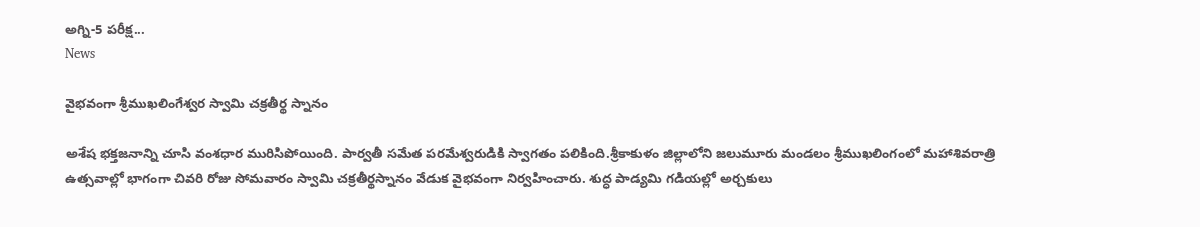అగ్ని-5 పరీక్ష...
News

వైభవంగా శ్రీముఖలింగేశ్వర స్వామి చక్రతీర్థ స్నానం

అశేష భక్తజనాన్ని చూసి వంశధార మురిసిపోయింది. పార్వతీ సమేత పరమేశ్వరుడికి స్వాగతం పలికింది.శ్రీకాకుళం జిల్లాలోని జలుమూరు మండలం శ్రీముఖలింగంలో మహాశివరాత్రి ఉత్సవాల్లో భాగంగా చివరి రోజు సోమవారం స్వామి చక్రతీర్థస్నానం వేడుక వైభవంగా నిర్వహించారు. శుద్ధ పాడ్యమి గడియల్లో అర్చకులు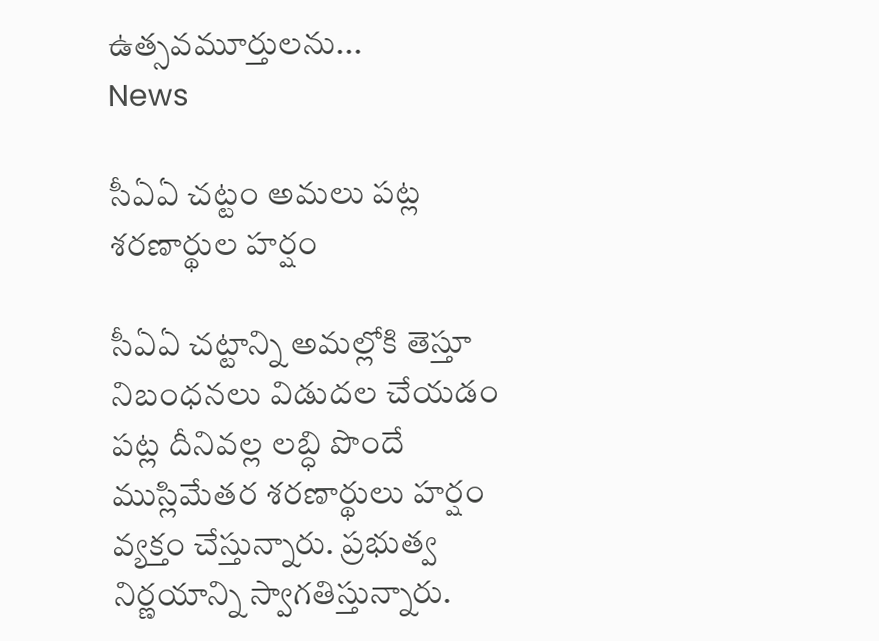ఉత్సవమూర్తులను...
News

సీఏఏ చట్టం అమలు పట్ల శరణార్థుల హర్షం

సీఏఏ చట్టాన్ని అమల్లోకి తెస్తూ నిబంధనలు విడుదల చేయడం పట్ల దీనివల్ల లబ్ధి పొందే ముస్లిమేతర శరణార్థులు హర్షం వ్యక్తం చేస్తున్నారు. ప్రభుత్వ నిర్ణయాన్ని స్వాగతిస్తున్నారు.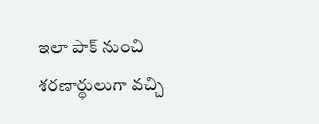ఇలా పాక్‌ నుంచి శరణార్థులుగా వచ్చి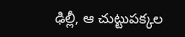ఢిల్లీ, ఆ చుట్టుపక్కల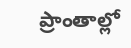ప్రాంతాల్లో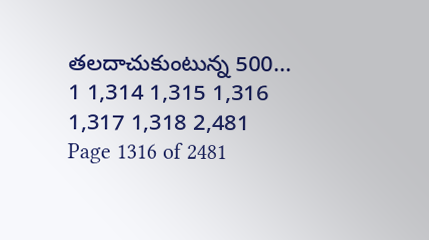తలదాచుకుంటున్న 500...
1 1,314 1,315 1,316 1,317 1,318 2,481
Page 1316 of 2481